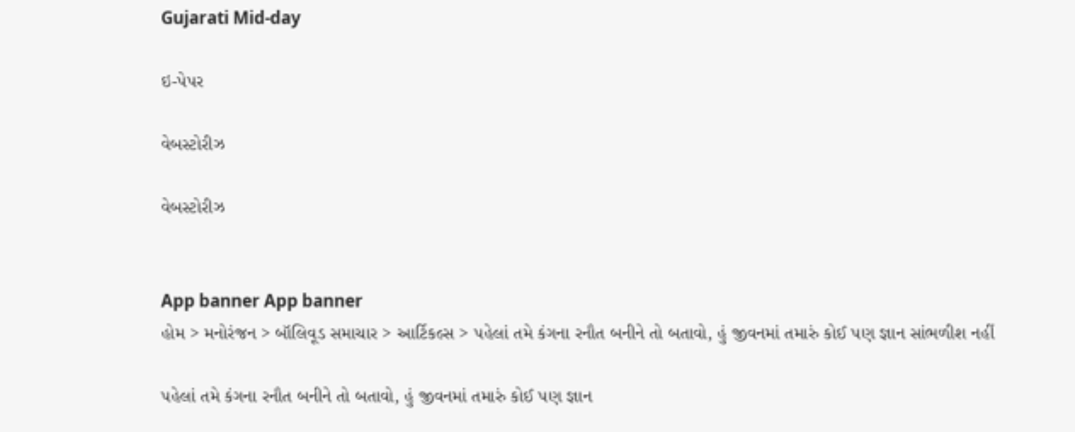Gujarati Mid-day

ઇ-પેપર

વેબસ્ટોરીઝ

વેબસ્ટોરીઝ


App banner App banner
હોમ > મનોરંજન > બૉલિવૂડ સમાચાર > આર્ટિકલ્સ > પહેલાં તમે કંગના રનૌત બનીને તો બતાવો, હું જીવનમાં તમારું કોઈ પણ જ્ઞાન સાંભળીશ નહીં

પહેલાં તમે કંગના રનૌત બનીને તો બતાવો, હું જીવનમાં તમારું કોઈ પણ જ્ઞાન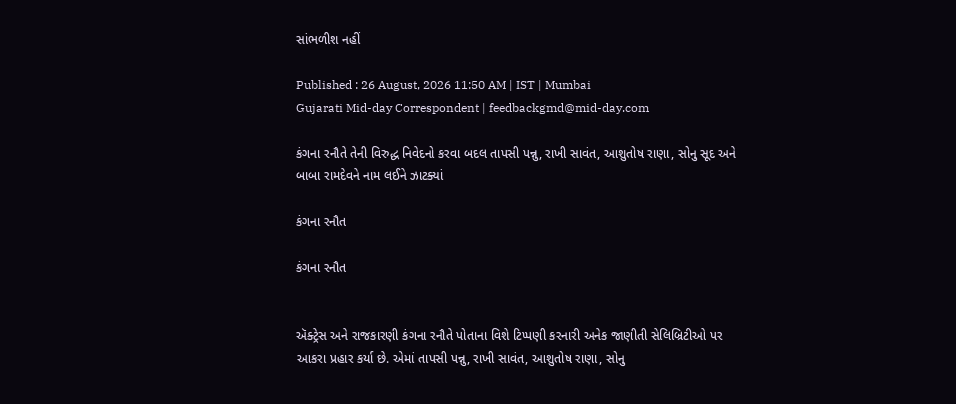સાંભળીશ નહીં

Published : 26 August, 2026 11:50 AM | IST | Mumbai
Gujarati Mid-day Correspondent | feedbackgmd@mid-day.com

કંગના રનૌતે તેની વિરુદ્ધ નિવેદનો કરવા બદલ તાપસી પન્નુ, રાખી સાવંત, આશુતોષ રાણા, સોનુ સૂદ અને બાબા રામદેવને નામ લઈને ઝાટક્યાં

કંગના રનૌત

કંગના રનૌત


ઍક્ટ્રેસ અને રાજકારણી કંગના રનૌતે પોતાના વિશે ટિપ્પણી કરનારી અનેક જાણીતી સેલિબ્રિટીઓ પર આકરા પ્રહાર કર્યા છે. એમાં તાપસી પન્નુ, રાખી સાવંત, આશુતોષ રાણા, સોનુ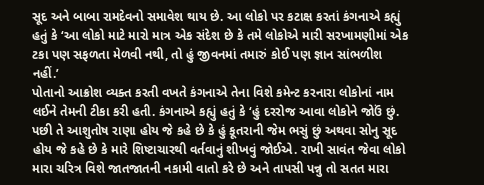સૂદ અને બાબા રામદેવનો સમાવેશ થાય છે. આ લોકો પર કટાક્ષ કરતાં કંગનાએ કહ્યું હતું કે ‘આ લોકો માટે મારો માત્ર એક સંદેશ છે કે તમે લોકોએ મારી સરખામણીમાં એક ટકા પણ સફળતા મેળવી નથી, તો હું જીવનમાં તમારું કોઈ પણ જ્ઞાન સાંભળીશ નહીં.’
પોતાનો આક્રોશ વ્યક્ત કરતી વખતે કંગનાએ તેના વિશે કમેન્ટ કરનારા લોકોનાં નામ લઈને તેમની ટીકા કરી હતી. કંગનાએ કહ્યું હતું કે ‘હું દરરોજ આવા લોકોને જોઉં છું. પછી તે આશુતોષ રાણા હોય જે કહે છે કે હું કૂતરાની જેમ ભસું છું અથવા સોનુ સૂદ હોય જે કહે છે કે મારે શિષ્ટાચારથી વર્તવાનું શીખવું જોઈએ. રાખી સાવંત જેવા લોકો મારા ચરિત્ર વિશે જાતજાતની નકામી વાતો કરે છે અને તાપસી પન્નુ તો સતત મારા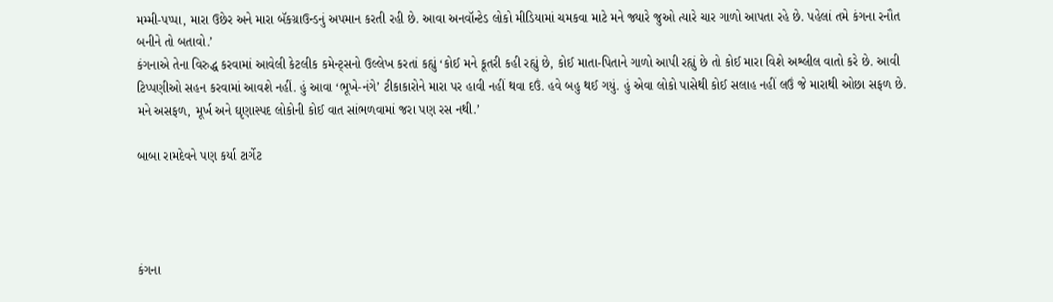મમ્મી-પપ્પા, મારા ઉછેર અને મારા બૅકગ્રાઉન્ડનું અપમાન કરતી રહી છે. આવા અનવૉન્ટેડ લોકો મીડિયામાં ચમકવા માટે મને જ્યારે જુઓ ત્યારે ચાર ગાળો આપતા રહે છે. પહેલાં તમે કંગના રનૌત બનીને તો બતાવો.’
કંગનાએ તેના વિરુદ્ધ કરવામાં આવેલી કેટલીક કમેન્ટ્સનો ઉલ્લેખ કરતાં કહ્યું ‘કોઈ મને કૂતરી કહી રહ્યું છે, કોઈ માતા-પિતાને ગાળો આપી રહ્યું છે તો કોઈ મારા વિશે અશ્લીલ વાતો કરે છે. આવી ટિપ્પણીઓ સહન કરવામાં આવશે નહીં. હું આવા ‘ભૂખે-નંગે’ ટીકાકારોને મારા પર હાવી નહીં થવા દઉં. હવે બહુ થઈ ગયું. હું એવા લોકો પાસેથી કોઈ સલાહ નહીં લઉં જે મારાથી ઓછા સફળ છે. મને અસફળ, મૂર્ખ અને ઘૃણાસ્પદ લોકોની કોઈ વાત સાંભળવામાં જરા પણ રસ નથી.’

બાબા રામદેવને પણ કર્યા ટાર્ગેટ




કંગના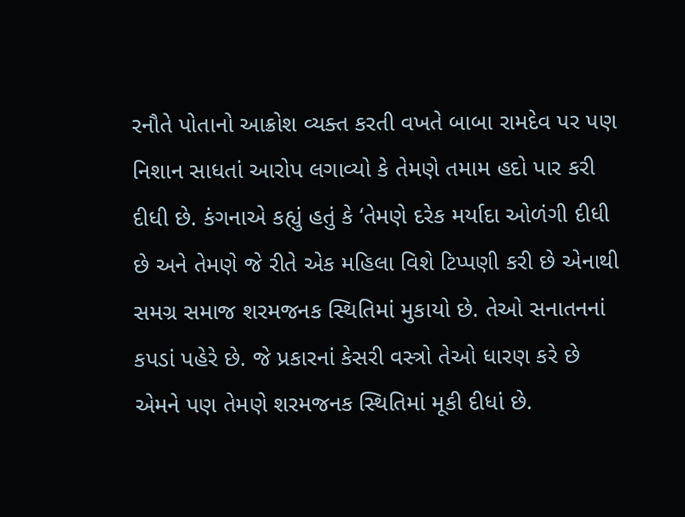રનૌતે પોતાનો આક્રોશ વ્યક્ત કરતી વખતે બાબા રામદેવ પર પણ નિશાન સાધતાં આરોપ લગાવ્યો કે તેમણે તમામ હદો પાર કરી દીધી છે. કંગનાએ કહ્યું હતું કે ‘તેમણે દરેક મર્યાદા ઓળંગી દીધી છે અને તેમણે જે રીતે એક મહિલા વિશે ટિપ્પણી કરી છે એનાથી સમગ્ર સમાજ શરમજનક સ્થિતિમાં મુકાયો છે. તેઓ સનાતનનાં કપડાં પહેરે છે. જે પ્રકારનાં કેસરી વસ્ત્રો તેઓ ધારણ કરે છે એમને પણ તેમણે શરમજનક સ્થિતિમાં મૂકી દીધાં છે.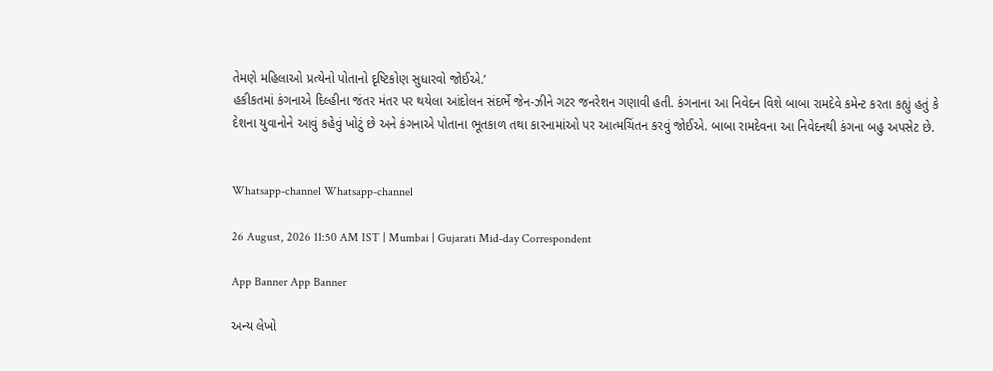તેમણે મહિલાઓ પ્રત્યેનો પોતાનો દૃષ્ટિકોણ સુધારવો જોઈએ.’
હકીકતમાં કંગનાએ દિલ્હીના જંતર મંતર પર થયેલા આંદોલન સંદર્ભે જેન-ઝીને ગટર જનરેશન ગણાવી હતી. કંગનાના આ નિવેદન વિશે બાબા રામદેવે કમેન્ટ કરતા કહ્યું હતું કે  દેશના યુવાનોને આવું કહેવું ખોટું છે અને કંગનાએ પોતાના ભૂતકાળ તથા કારનામાંઓ પર આત્મચિંતન કરવું જોઈએ. બાબા રામદેવના આ નિવેદનથી કંગના બહુ અપસેટ છે.


Whatsapp-channel Whatsapp-channel

26 August, 2026 11:50 AM IST | Mumbai | Gujarati Mid-day Correspondent

App Banner App Banner

અન્ય લેખો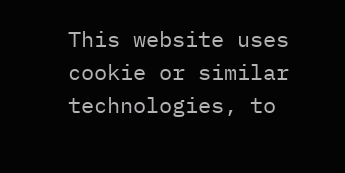This website uses cookie or similar technologies, to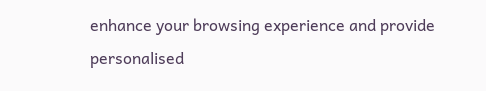enhance your browsing experience and provide personalised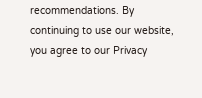recommendations. By continuing to use our website, you agree to our Privacy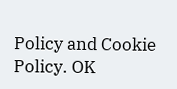Policy and Cookie Policy. OK